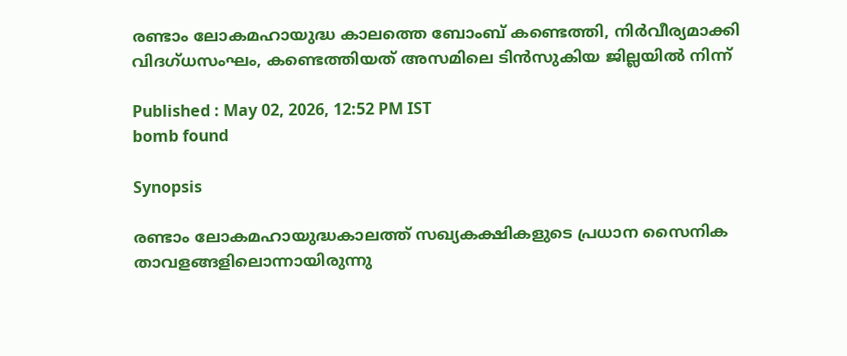രണ്ടാം ലോകമഹായുദ്ധ കാലത്തെ ബോംബ് കണ്ടെത്തി, നിർവീര്യമാക്കി വിദഗ്ധസംഘം, കണ്ടെത്തിയത് അസമിലെ ടിൻസുകിയ ജില്ലയിൽ നിന്ന്

Published : May 02, 2026, 12:52 PM IST
bomb found

Synopsis

രണ്ടാം ലോകമഹായുദ്ധകാലത്ത് സഖ്യകക്ഷികളുടെ പ്രധാന സൈനിക താവളങ്ങളിലൊന്നായിരുന്നു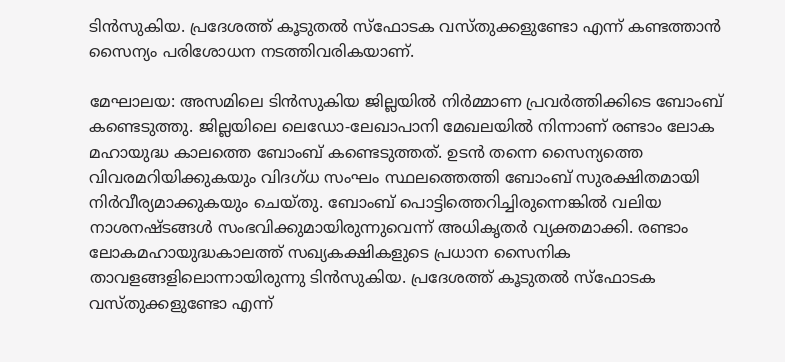ടിൻസുകിയ. പ്രദേശത്ത് കൂടുതൽ സ്ഫോടക വസ്തുക്കളുണ്ടോ എന്ന് കണ്ടത്താൻ സൈന്യം പരിശോധന നടത്തിവരികയാണ്.

മേഘാലയ: അസമിലെ ടിൻസുകിയ ജില്ലയിൽ നിർമ്മാണ പ്രവർത്തിക്കിടെ ബോംബ് കണ്ടെടുത്തു. ജില്ലയിലെ ലെഡോ-ലേഖാപാനി മേഖലയിൽ നിന്നാണ് രണ്ടാം ലോക മഹായുദ്ധ കാലത്തെ ബോംബ് കണ്ടെടുത്തത്. ഉടൻ തന്നെ സൈന്യത്തെ വിവരമറിയിക്കുകയും വിദഗ്ധ സംഘം സ്ഥലത്തെത്തി ബോംബ് സുരക്ഷിതമായി നിർവീര്യമാക്കുകയും ചെയ്തു. ബോംബ് പൊട്ടിത്തെറിച്ചിരുന്നെങ്കിൽ വലിയ നാശനഷ്ടങ്ങൾ സംഭവിക്കുമായിരുന്നുവെന്ന് അധികൃതർ വ്യക്തമാക്കി. രണ്ടാം ലോകമഹായുദ്ധകാലത്ത് സഖ്യകക്ഷികളുടെ പ്രധാന സൈനിക താവളങ്ങളിലൊന്നായിരുന്നു ടിൻസുകിയ. പ്രദേശത്ത് കൂടുതൽ സ്ഫോടക വസ്തുക്കളുണ്ടോ എന്ന്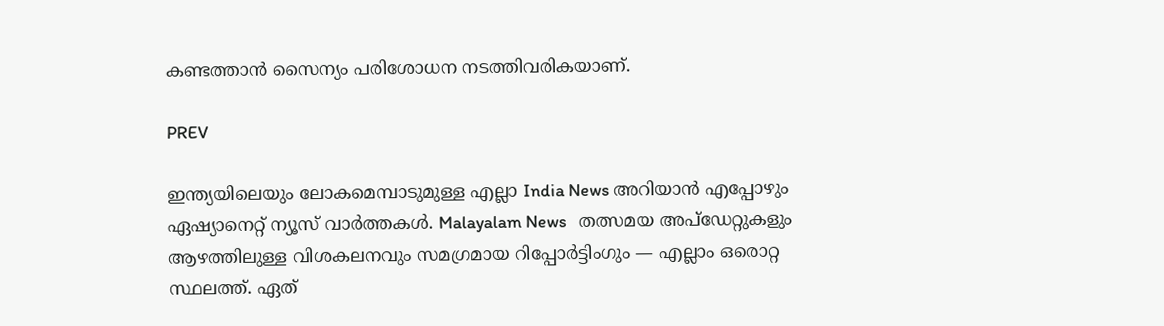കണ്ടത്താൻ സൈന്യം പരിശോധന നടത്തിവരികയാണ്.

PREV

ഇന്ത്യയിലെയും ലോകമെമ്പാടുമുള്ള എല്ലാ India News അറിയാൻ എപ്പോഴും ഏഷ്യാനെറ്റ് ന്യൂസ് വാർത്തകൾ. Malayalam News   തത്സമയ അപ്‌ഡേറ്റുകളും ആഴത്തിലുള്ള വിശകലനവും സമഗ്രമായ റിപ്പോർട്ടിംഗും — എല്ലാം ഒരൊറ്റ സ്ഥലത്ത്. ഏത്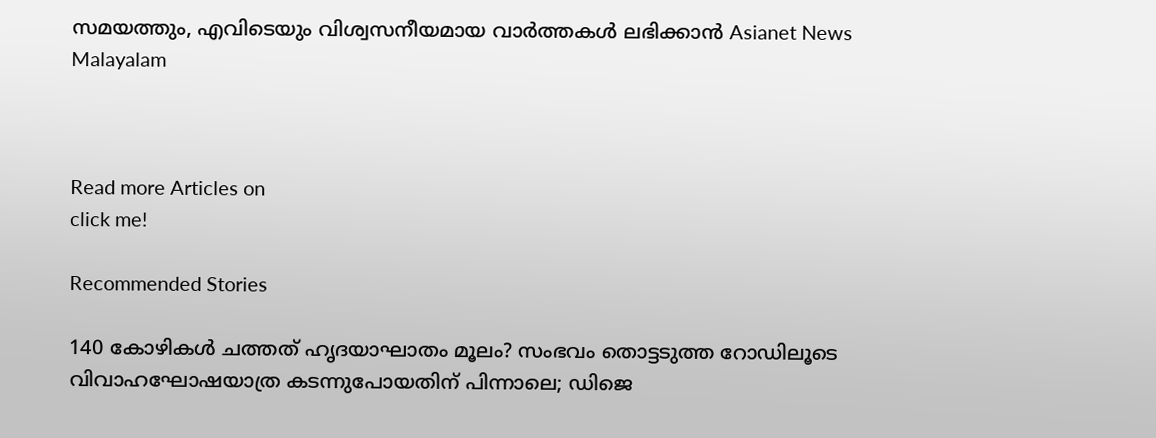സമയത്തും, എവിടെയും വിശ്വസനീയമായ വാർത്തകൾ ലഭിക്കാൻ Asianet News Malayalam



Read more Articles on
click me!

Recommended Stories

140 കോഴികൾ ചത്തത് ഹൃദയാഘാതം മൂലം? സംഭവം തൊട്ടടുത്ത റോഡിലൂടെ വിവാഹഘോഷയാത്ര കടന്നുപോയതിന് പിന്നാലെ; ഡിജെ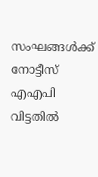സംഘങ്ങൾക്ക് നോട്ടീസ്
എഎപി വിട്ടതിൽ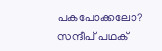പകപോക്കലോ? സന്ദീപ് പഥക്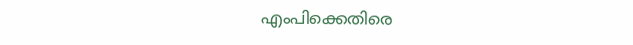എംപിക്കെതിരെ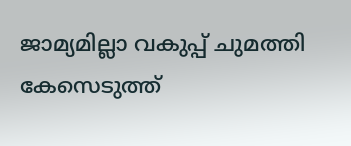ജാമ്യമില്ലാ വകുപ്പ് ചുമത്തി കേസെടുത്ത്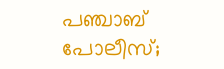പഞ്ചാബ് പോലീസ്;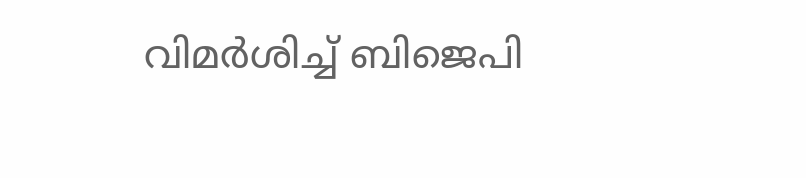വിമർശിച്ച് ബിജെപി